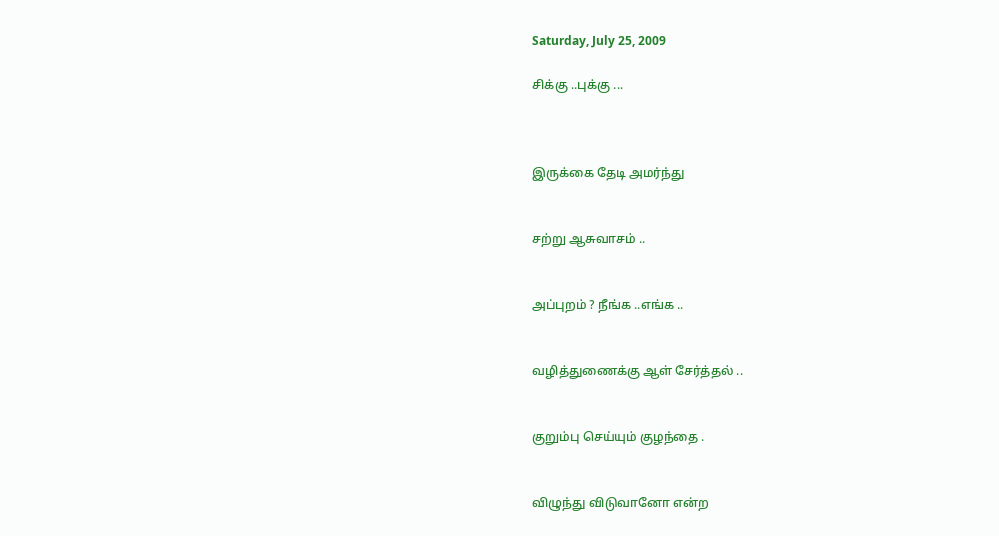Saturday, July 25, 2009

சிக்கு ..புக்கு ...



இருக்கை தேடி அமர்ந்து


சற்று ஆசுவாசம் ..


அப்புறம் ? நீங்க ..எங்க ..


வழித்துணைக்கு ஆள் சேர்த்தல் ..


குறும்பு செய்யும் குழந்தை .


விழுந்து விடுவானோ என்ற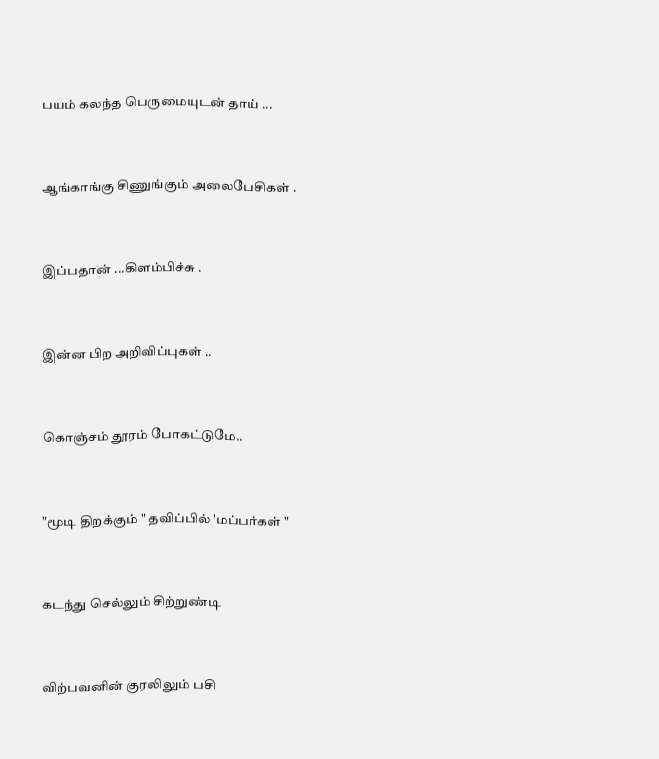பயம் கலந்த பெருமையுடன் தாய் ...


ஆங்காங்கு சிணுங்கும் அலைபேசிகள் .


இப்பதான் ...கிளம்பிச்சு .


இன்ன பிற அறிவிப்புகள் ..


கொஞ்சம் தூரம் போகட்டுமே..


"மூடி திறக்கும் " தவிப்பில் 'மப்பர்கள் "


கடந்து செல்லும் சிற்றுண்டி


விற்பவனின் குரலிலும் பசி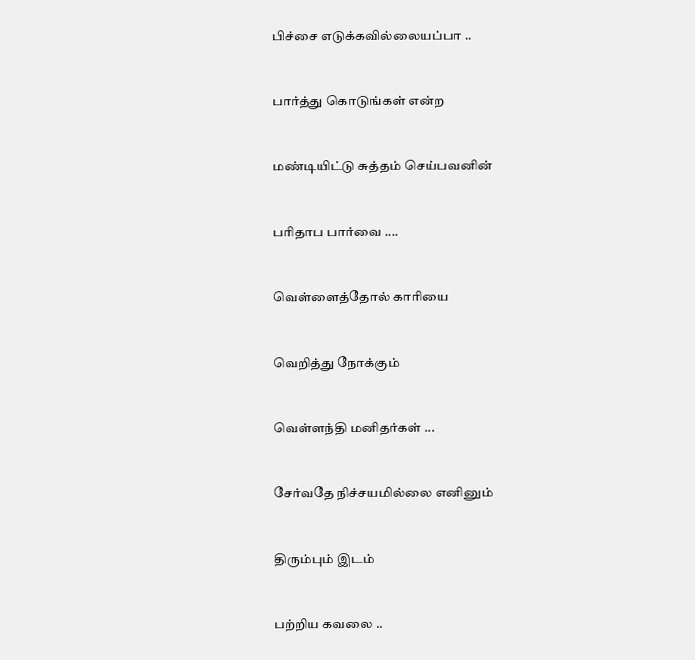பிச்சை எடுக்கவில்லையப்பா ..


பார்த்து கொடுங்கள் என்ற


மண்டியிட்டு சுத்தம் செய்பவனின்


பரிதாப பார்வை ....


வெள்ளைத்தோல் காரியை


வெறித்து நோக்கும்


வெள்ளந்தி மனிதர்கள் ...


சேர்வதே நிச்சயமில்லை எனினும்


திரும்பும் இடம்


பற்றிய கவலை ..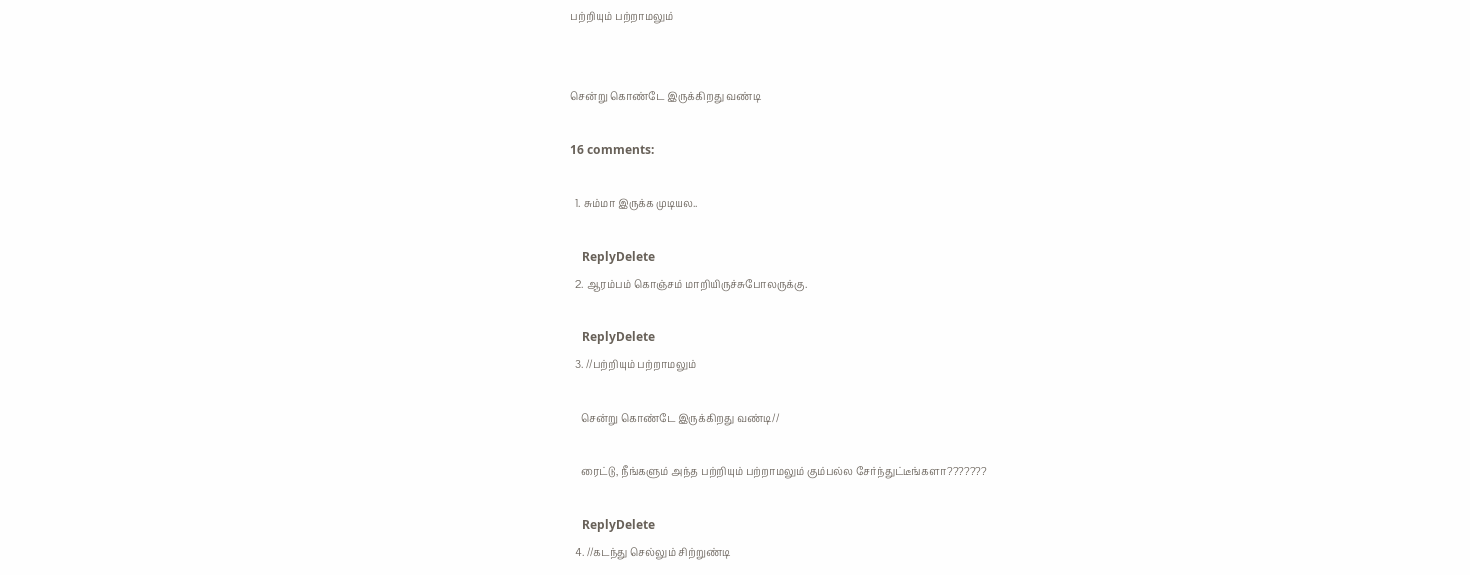பற்றியும் பற்றாமலும்


சென்று கொண்டே இருக்கிறது வண்டி

16 comments:

  1. சும்மா இருக்க முடியல..

    ReplyDelete
  2. ஆரம்பம் கொஞ்சம் மாறியிருச்சுபோலருக்கு.

    ReplyDelete
  3. //பற்றியும் பற்றாமலும்

    சென்று கொண்டே இருக்கிறது வண்டி//

    ரைட்டு, நீங்களும் அந்த பற்றியும் பற்றாமலும் கும்பல்ல சேர்ந்துட்டீங்களா???????

    ReplyDelete
  4. //கடந்து செல்லும் சிற்றுண்டி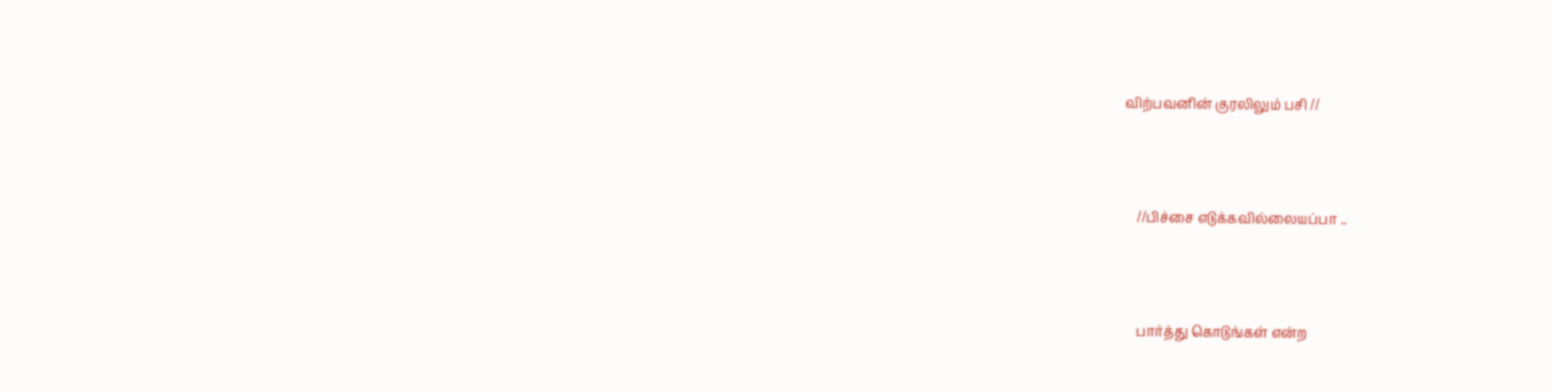விற்பவனின் குரலிலும் பசி //



    //பிச்சை எடுக்கவில்லையப்பா ..



    பார்த்து கொடுங்கள் என்ற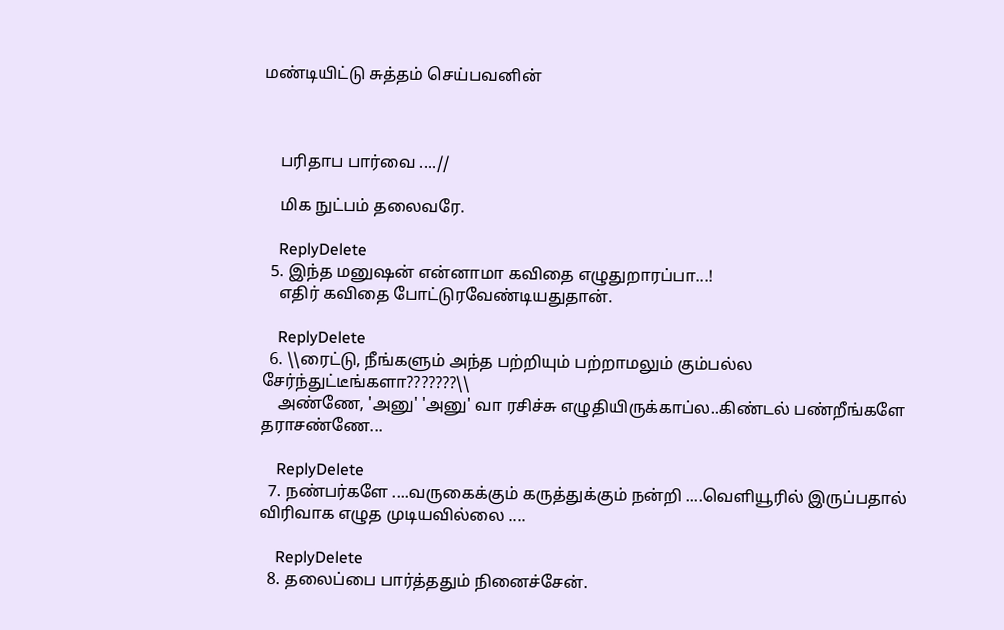மண்டியிட்டு சுத்தம் செய்பவனின்



    பரிதாப பார்வை ....//

    மிக நுட்பம் தலைவரே.

    ReplyDelete
  5. இந்த மனுஷன் என்னாமா கவிதை எழுதுறாரப்பா...!
    எதிர் கவிதை போட்டுரவேண்டியதுதான்.

    ReplyDelete
  6. \\ரைட்டு, நீங்களும் அந்த பற்றியும் பற்றாமலும் கும்பல்ல சேர்ந்துட்டீங்களா???????\\
    அண்ணே, 'அனு' 'அனு' வா ரசிச்சு எழுதியிருக்காப்ல..கிண்டல் பண்றீங்களே தராசண்ணே...

    ReplyDelete
  7. நண்பர்களே ....வருகைக்கும் கருத்துக்கும் நன்றி ....வெளியூரில் இருப்பதால் விரிவாக எழுத முடியவில்லை ....

    ReplyDelete
  8. தலைப்பை பார்த்ததும் நினைச்சேன்.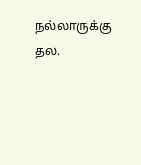நல்லாருக்கு தல.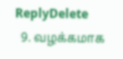ReplyDelete
  9. வழக்கமாக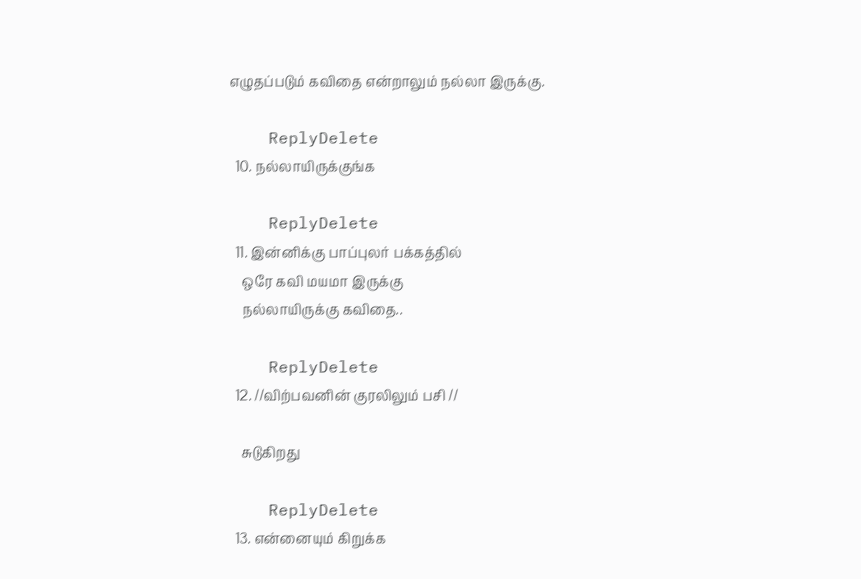எழுதப்படும் கவிதை என்றாலும் நல்லா இருக்கு.

    ReplyDelete
  10. நல்லாயிருக்குங்க

    ReplyDelete
  11. இன்னிக்கு பாப்புலர் பக்கத்தில்
    ஒரே கவி மயமா இருக்கு
    நல்லாயிருக்கு கவிதை..

    ReplyDelete
  12. //விற்பவனின் குரலிலும் பசி //

    சுடுகிறது

    ReplyDelete
  13. என்னையும் கிறுக்க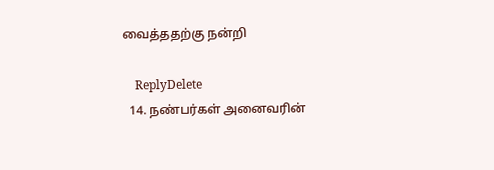வைத்ததற்கு நன்றி

    ReplyDelete
  14. நண்பர்கள் அனைவரின்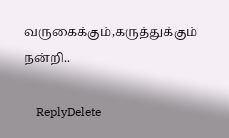வருகைக்கும்,கருத்துக்கும் நன்றி..

    ReplyDelete